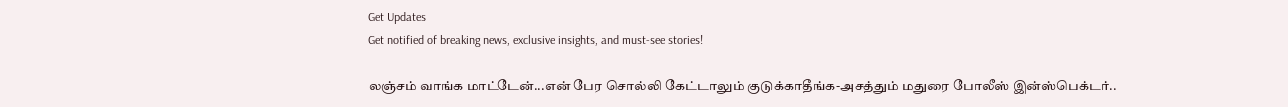Get Updates
Get notified of breaking news, exclusive insights, and must-see stories!

லஞ்சம் வாங்க மாட்டேன்...என் பேர சொல்லி கேட்டாலும் குடுக்காதீங்க-அசத்தும் மதுரை போலீஸ் இன்ஸ்பெக்டர்..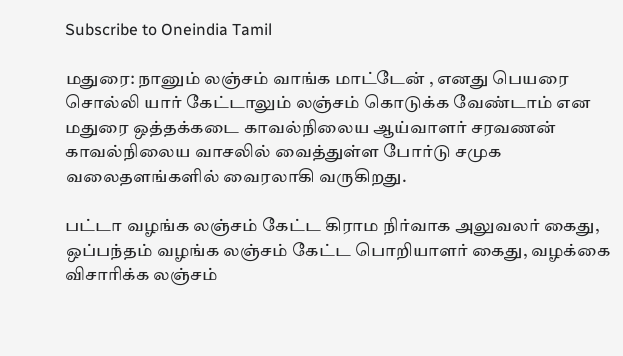Subscribe to Oneindia Tamil

மதுரை: நானும் லஞ்சம் வாங்க மாட்டேன் , எனது பெயரை சொல்லி யார் கேட்டாலும் லஞ்சம் கொடுக்க வேண்டாம் என மதுரை ஒத்தக்கடை காவல்நிலைய ஆய்வாளர் சரவணன் காவல்நிலைய வாசலில் வைத்துள்ள போர்டு சமுக வலைதளங்களில் வைரலாகி வருகிறது.

பட்டா வழங்க லஞ்சம் கேட்ட கிராம நிர்வாக அலுவலர் கைது, ஒப்பந்தம் வழங்க லஞ்சம் கேட்ட பொறியாளர் கைது, வழக்கை விசாரிக்க லஞ்சம்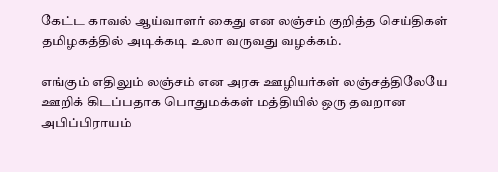கேட்ட காவல் ஆய்வாளர் கைது என லஞ்சம் குறித்த செய்திகள் தமிழகத்தில் அடிக்கடி உலா வருவது வழக்கம்.

எங்கும் எதிலும் லஞ்சம் என அரசு ஊழியர்கள் லஞ்சத்திலேயே ஊறிக் கிடப்பதாக பொதுமக்கள் மத்தியில் ஒரு தவறான அபிப்பிராயம்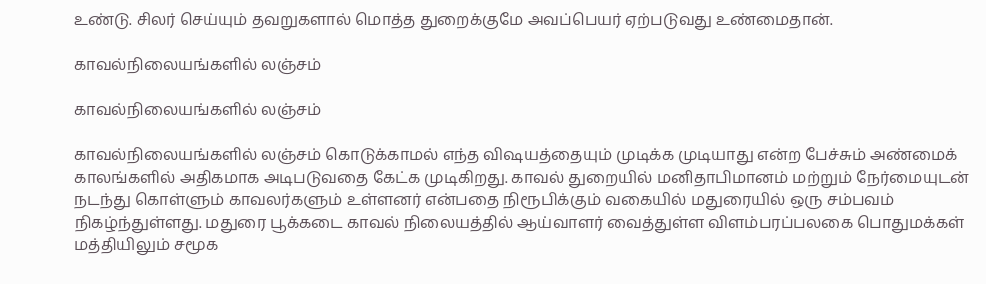உண்டு. சிலர் செய்யும் தவறுகளால் மொத்த துறைக்குமே அவப்பெயர் ஏற்படுவது உண்மைதான்.

காவல்நிலையங்களில் லஞ்சம்

காவல்நிலையங்களில் லஞ்சம்

காவல்நிலையங்களில் லஞ்சம் கொடுக்காமல் எந்த விஷயத்தையும் முடிக்க முடியாது என்ற பேச்சும் அண்மைக் காலங்களில் அதிகமாக அடிபடுவதை கேட்க முடிகிறது. காவல் துறையில் மனிதாபிமானம் மற்றும் நேர்மையுடன் நடந்து கொள்ளும் காவலர்களும் உள்ளனர் என்பதை நிரூபிக்கும் வகையில் மதுரையில் ஒரு சம்பவம் நிகழ்ந்துள்ளது. மதுரை பூக்கடை காவல் நிலையத்தில் ஆய்வாளர் வைத்துள்ள விளம்பரப்பலகை பொதுமக்கள் மத்தியிலும் சமூக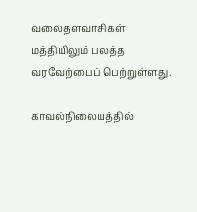வலைதளவாசிகள் மத்தியிலும் பலத்த வரவேற்பைப் பெற்றுள்ளது.

காவல்நிலையத்தில்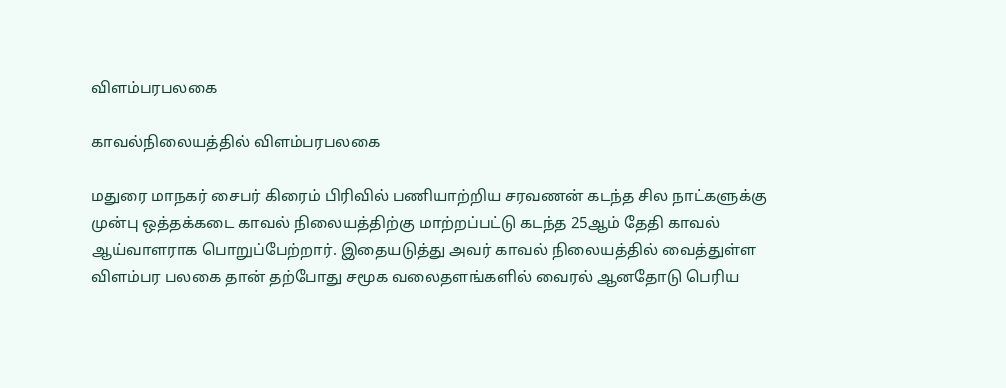விளம்பரபலகை

காவல்நிலையத்தில் விளம்பரபலகை

மதுரை மாநகர் சைபர் கிரைம் பிரிவில் பணியாற்றிய சரவணன் கடந்த சில நாட்களுக்கு முன்பு ஒத்தக்கடை காவல் நிலையத்திற்கு மாற்றப்பட்டு கடந்த 25ஆம் தேதி காவல் ஆய்வாளராக பொறுப்பேற்றார். இதையடுத்து அவர் காவல் நிலையத்தில் வைத்துள்ள விளம்பர பலகை தான் தற்போது சமூக வலைதளங்களில் வைரல் ஆனதோடு பெரிய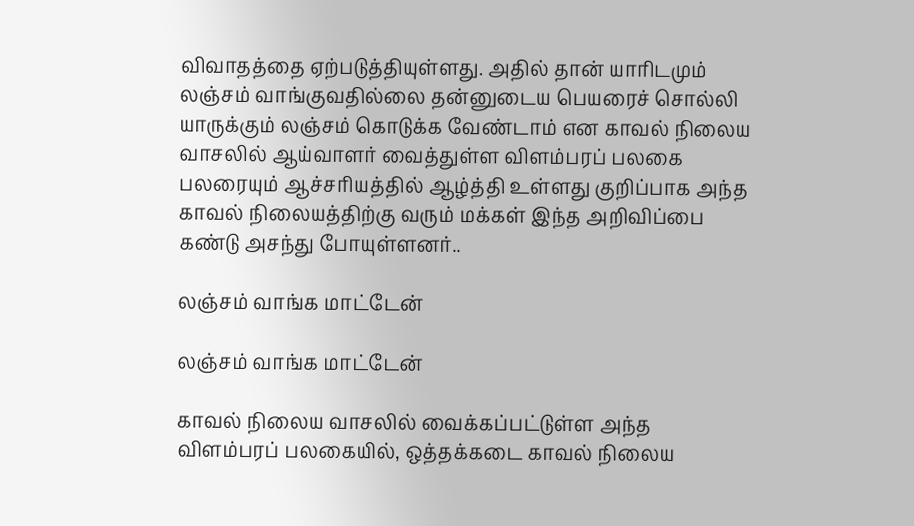விவாதத்தை ஏற்படுத்தியுள்ளது. அதில் தான் யாரிடமும் லஞ்சம் வாங்குவதில்லை தன்னுடைய பெயரைச் சொல்லி யாருக்கும் லஞ்சம் கொடுக்க வேண்டாம் என காவல் நிலைய வாசலில் ஆய்வாளர் வைத்துள்ள விளம்பரப் பலகை பலரையும் ஆச்சரியத்தில் ஆழ்த்தி உள்ளது குறிப்பாக அந்த காவல் நிலையத்திற்கு வரும் மக்கள் இந்த அறிவிப்பை கண்டு அசந்து போயுள்ளனர்..

லஞ்சம் வாங்க மாட்டேன்

லஞ்சம் வாங்க மாட்டேன்

காவல் நிலைய வாசலில் வைக்கப்பட்டுள்ள அந்த விளம்பரப் பலகையில், ஒத்தக்கடை காவல் நிலைய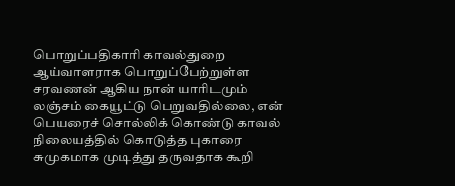பொறுப்பதிகாரி காவல்துறை ஆய்வாளராக பொறுப்பேற்றுள்ள சரவணன் ஆகிய நான் யாரிடமும் லஞ்சம் கையூட்டு பெறுவதில்லை, என் பெயரைச் சொல்லிக் கொண்டு காவல் நிலையத்தில் கொடுத்த புகாரை சுமுகமாக முடித்து தருவதாக கூறி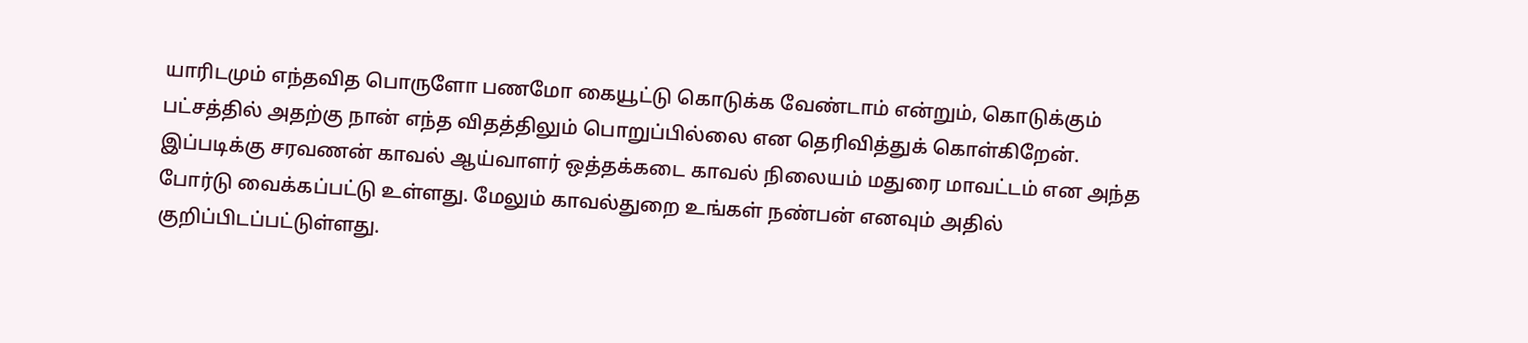யாரிடமும் எந்தவித பொருளோ பணமோ கையூட்டு கொடுக்க வேண்டாம் என்றும், கொடுக்கும் பட்சத்தில் அதற்கு நான் எந்த விதத்திலும் பொறுப்பில்லை என தெரிவித்துக் கொள்கிறேன். இப்படிக்கு சரவணன் காவல் ஆய்வாளர் ஒத்தக்கடை காவல் நிலையம் மதுரை மாவட்டம் என அந்த போர்டு வைக்கப்பட்டு உள்ளது. மேலும் காவல்துறை உங்கள் நண்பன் எனவும் அதில் குறிப்பிடப்பட்டுள்ளது.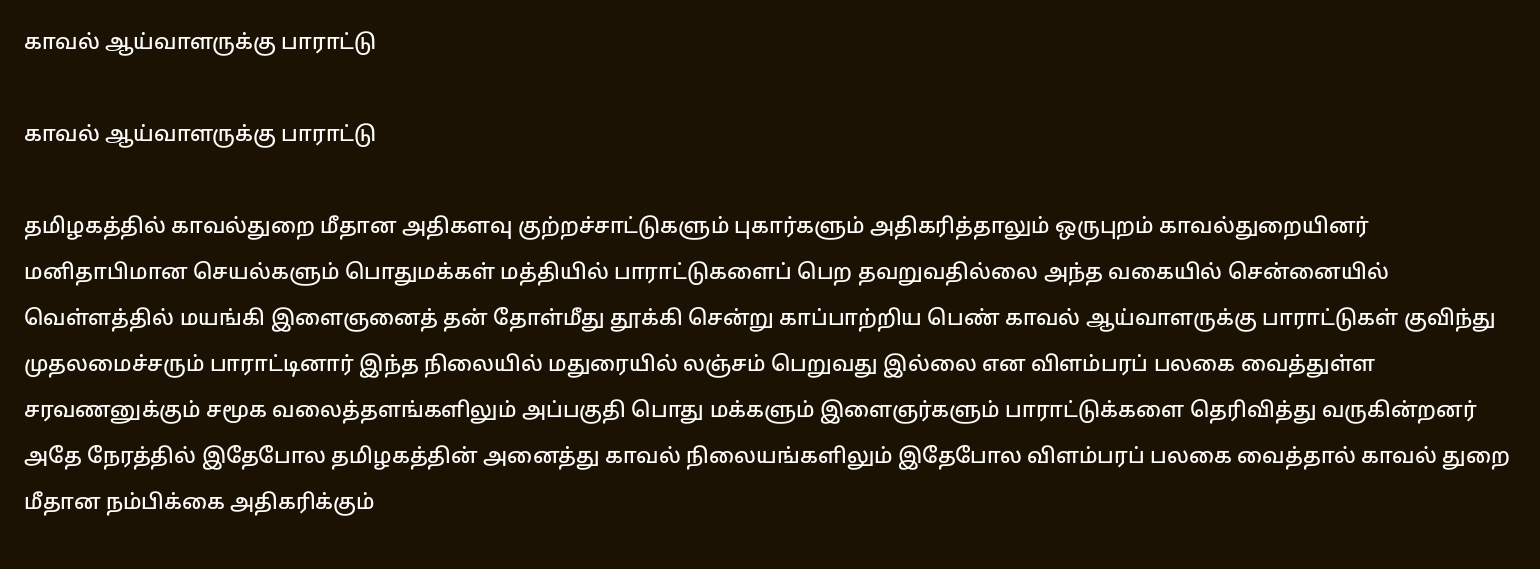காவல் ஆய்வாளருக்கு பாராட்டு

காவல் ஆய்வாளருக்கு பாராட்டு

தமிழகத்தில் காவல்துறை மீதான அதிகளவு குற்றச்சாட்டுகளும் புகார்களும் அதிகரித்தாலும் ஒருபுறம் காவல்துறையினர் மனிதாபிமான செயல்களும் பொதுமக்கள் மத்தியில் பாராட்டுகளைப் பெற தவறுவதில்லை அந்த வகையில் சென்னையில் வெள்ளத்தில் மயங்கி இளைஞனைத் தன் தோள்மீது தூக்கி சென்று காப்பாற்றிய பெண் காவல் ஆய்வாளருக்கு பாராட்டுகள் குவிந்து முதலமைச்சரும் பாராட்டினார் இந்த நிலையில் மதுரையில் லஞ்சம் பெறுவது இல்லை என விளம்பரப் பலகை வைத்துள்ள சரவணனுக்கும் சமூக வலைத்தளங்களிலும் அப்பகுதி பொது மக்களும் இளைஞர்களும் பாராட்டுக்களை தெரிவித்து வருகின்றனர் அதே நேரத்தில் இதேபோல தமிழகத்தின் அனைத்து காவல் நிலையங்களிலும் இதேபோல விளம்பரப் பலகை வைத்தால் காவல் துறை மீதான நம்பிக்கை அதிகரிக்கும்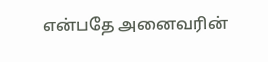என்பதே அனைவரின்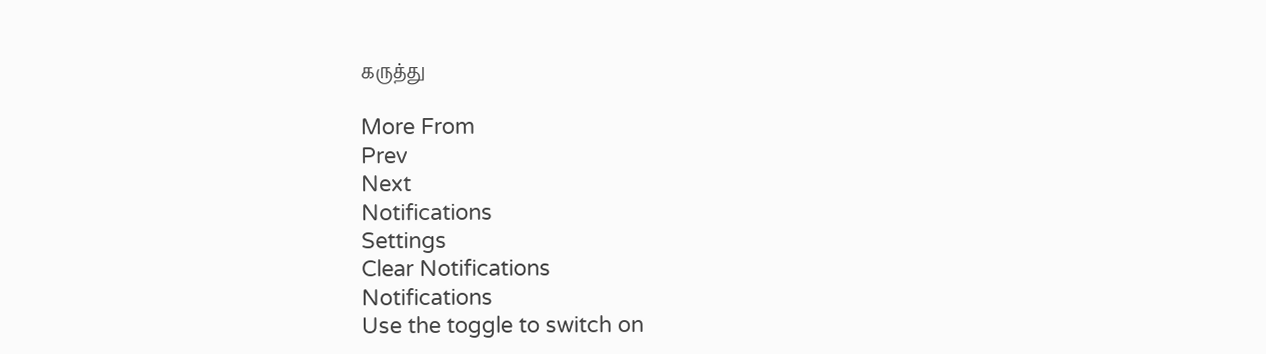கருத்து

More From
Prev
Next
Notifications
Settings
Clear Notifications
Notifications
Use the toggle to switch on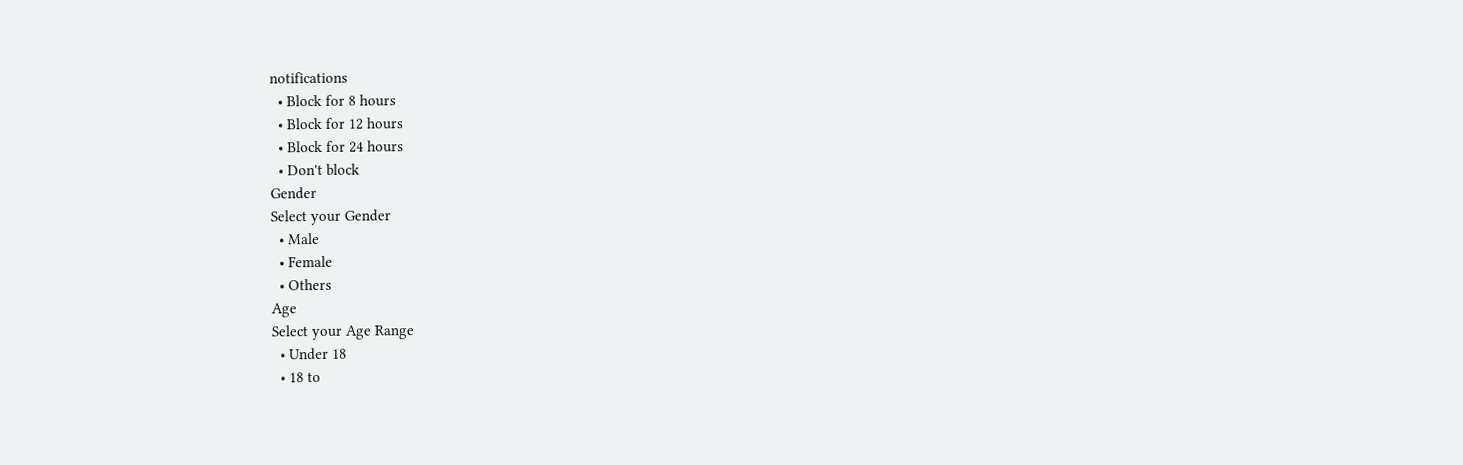notifications
  • Block for 8 hours
  • Block for 12 hours
  • Block for 24 hours
  • Don't block
Gender
Select your Gender
  • Male
  • Female
  • Others
Age
Select your Age Range
  • Under 18
  • 18 to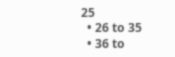25
  • 26 to 35
  • 36 to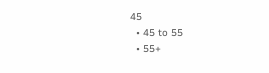45
  • 45 to 55
  • 55+